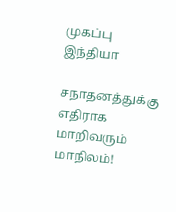முகப்பு
இந்தியா

சநாதனத்துக்கு எதிராக மாறிவரும் மாநிலம்!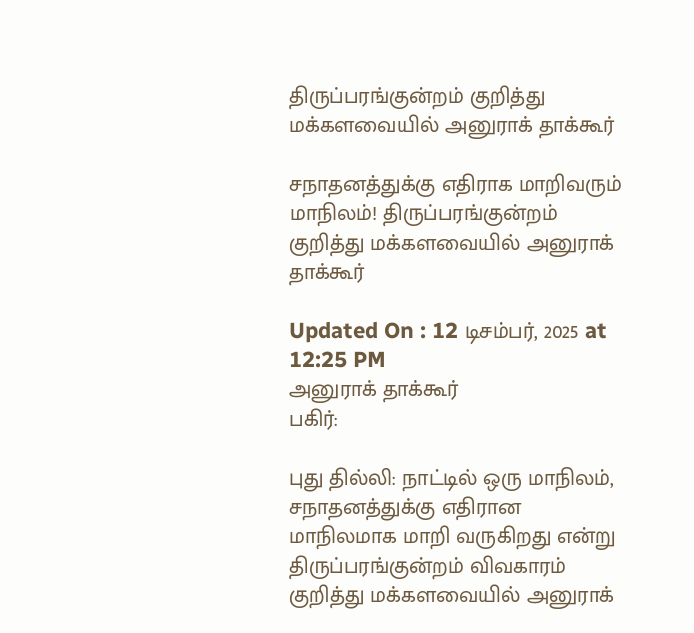திருப்பரங்குன்றம் குறித்து மக்களவையில் அனுராக் தாக்கூர்

சநாதனத்துக்கு எதிராக மாறிவரும் மாநிலம்! திருப்பரங்குன்றம் குறித்து மக்களவையில் அனுராக் தாக்கூர்

Updated On : 12 டிசம்பர், 2025 at 12:25 PM
அனுராக் தாக்கூர்
பகிர்:

புது தில்லி: நாட்டில் ஒரு மாநிலம், சநாதனத்துக்கு எதிரான மாநிலமாக மாறி வருகிறது என்று திருப்பரங்குன்றம் விவகாரம் குறித்து மக்களவையில் அனுராக்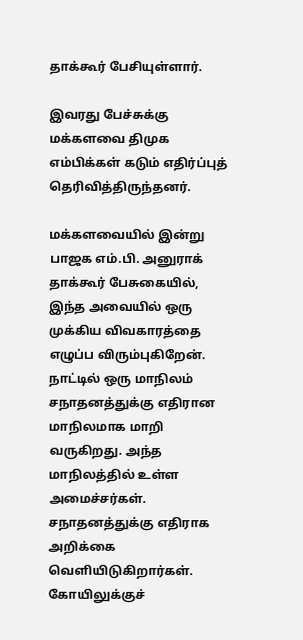தாக்கூர் பேசியுள்ளார்.

இவரது பேச்சுக்கு மக்களவை திமுக எம்பிக்கள் கடும் எதிர்ப்புத் தெரிவித்திருந்தனர்.

மக்களவையில் இன்று பாஜக எம்.பி. அனுராக் தாக்கூர் பேசுகையில், இந்த அவையில் ஒரு முக்கிய விவகாரத்தை எழுப்ப விரும்புகிறேன். நாட்டில் ஒரு மாநிலம் சநாதனத்துக்கு எதிரான மாநிலமாக மாறி வருகிறது. அந்த மாநிலத்தில் உள்ள அமைச்சர்கள். சநாதனத்துக்கு எதிராக அறிக்கை வெளியிடுகிறார்கள். கோயிலுக்குச்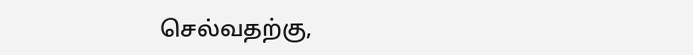செல்வதற்கு,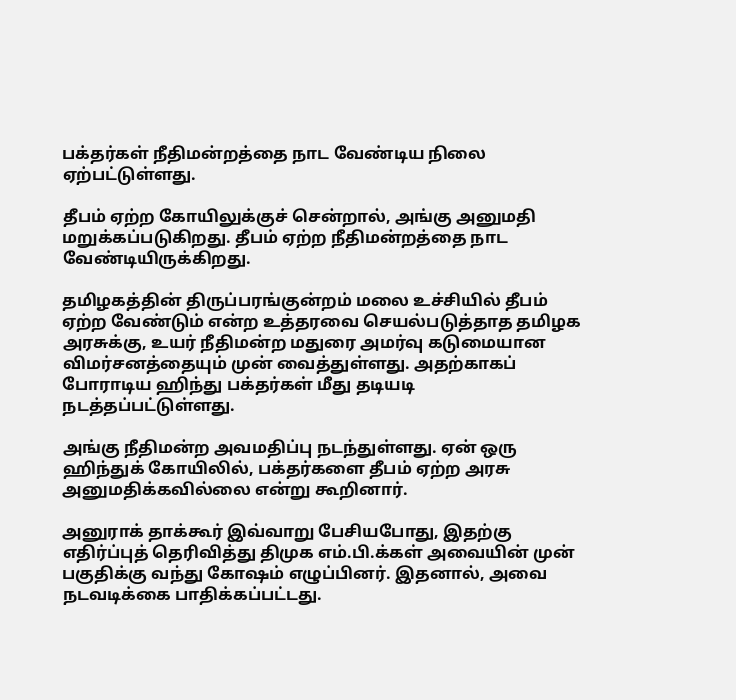பக்தர்கள் நீதிமன்றத்தை நாட வேண்டிய நிலை ஏற்பட்டுள்ளது.

தீபம் ஏற்ற கோயிலுக்குச் சென்றால், அங்கு அனுமதி மறுக்கப்படுகிறது. தீபம் ஏற்ற நீதிமன்றத்தை நாட வேண்டியிருக்கிறது.

தமிழகத்தின் திருப்பரங்குன்றம் மலை உச்சியில் தீபம் ஏற்ற வேண்டும் என்ற உத்தரவை செயல்படுத்தாத தமிழக அரசுக்கு, உயர் நீதிமன்ற மதுரை அமர்வு கடுமையான விமர்சனத்தையும் முன் வைத்துள்ளது. அதற்காகப் போராடிய ஹிந்து பக்தர்கள் மீது தடியடி நடத்தப்பட்டுள்ளது.

அங்கு நீதிமன்ற அவமதிப்பு நடந்துள்ளது. ஏன் ஒரு ஹிந்துக் கோயிலில், பக்தர்களை தீபம் ஏற்ற அரசு அனுமதிக்கவில்லை என்று கூறினார்.

அனுராக் தாக்கூர் இவ்வாறு பேசியபோது, இதற்கு எதிர்ப்புத் தெரிவித்து திமுக எம்.பி.க்கள் அவையின் முன் பகுதிக்கு வந்து கோஷம் எழுப்பினர். இதனால், அவை நடவடிக்கை பாதிக்கப்பட்டது.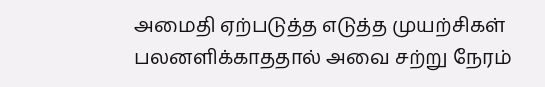அமைதி ஏற்படுத்த எடுத்த முயற்சிகள் பலனளிக்காததால் அவை சற்று நேரம்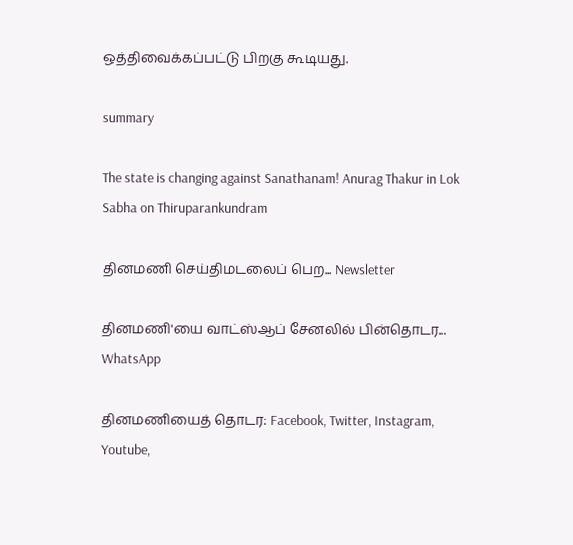ஒத்திவைக்கப்பட்டு பிறகு கூடியது.

summary

The state is changing against Sanathanam! Anurag Thakur in Lok Sabha on Thiruparankundram

தினமணி செய்திமடலைப் பெற... Newsletter

தினமணி'யை வாட்ஸ்ஆப் சேனலில் பின்தொடர... WhatsApp

தினமணியைத் தொடர: Facebook, Twitter, Instagram, Youtube,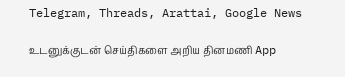Telegram, Threads, Arattai, Google News

உடனுக்குடன் செய்திகளை அறிய தினமணி App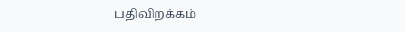பதிவிறக்கம்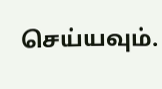செய்யவும்.